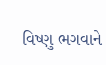વિષ્ણુ ભગવાને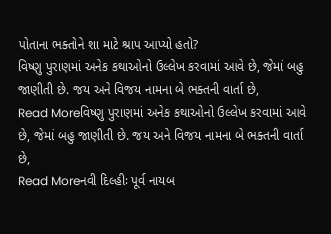પોતાના ભક્તોને શા માટે શ્રાપ આપ્યો હતો?
વિષ્ણુ પુરાણમાં અનેક કથાઓનો ઉલ્લેખ કરવામાં આવે છે, જેમાં બહુ જાણીતી છે. જય અને વિજય નામના બે ભક્તની વાર્તા છે,
Read Moreવિષ્ણુ પુરાણમાં અનેક કથાઓનો ઉલ્લેખ કરવામાં આવે છે, જેમાં બહુ જાણીતી છે. જય અને વિજય નામના બે ભક્તની વાર્તા છે,
Read Moreનવી દિલ્હીઃ પૂર્વ નાયબ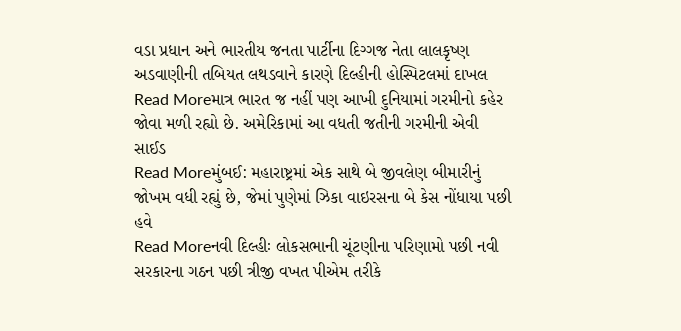વડા પ્રધાન અને ભારતીય જનતા પાર્ટીના દિગ્ગજ નેતા લાલકૃષ્ણ અડવાણીની તબિયત લથડવાને કારણે દિલ્હીની હોસ્પિટલમાં દાખલ
Read Moreમાત્ર ભારત જ નહીં પણ આખી દુનિયામાં ગરમીનો કહેર જોવા મળી રહ્યો છે. અમેરિકામાં આ વધતી જતીની ગરમીની એવી સાઈડ
Read Moreમુંબઈ: મહારાષ્ટ્રમાં એક સાથે બે જીવલેણ બીમારીનું જોખમ વધી રહ્યું છે, જેમાં પુણેમાં ઝિકા વાઇરસના બે કેસ નોંધાયા પછી હવે
Read Moreનવી દિલ્હીઃ લોકસભાની ચૂંટણીના પરિણામો પછી નવી સરકારના ગઠન પછી ત્રીજી વખત પીએમ તરીકે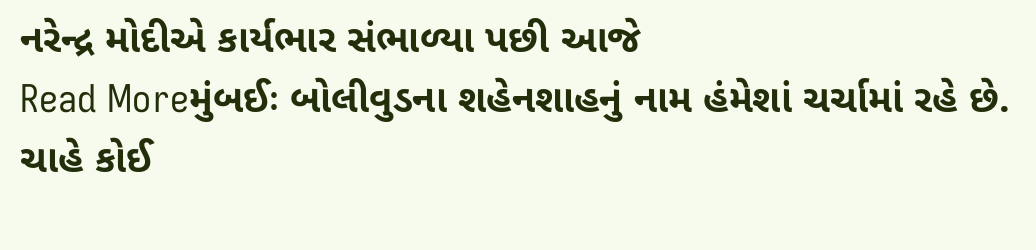નરેન્દ્ર મોદીએ કાર્યભાર સંભાળ્યા પછી આજે
Read Moreમુંબઈઃ બોલીવુડના શહેનશાહનું નામ હંમેશાં ચર્ચામાં રહે છે. ચાહે કોઈ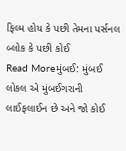ફિલ્મ હોય કે પછી તેમના પર્સનલ બ્લોક કે પછી કોઈ
Read Moreમુંબઈ: મુંબઈ લોકલ એ મુંબઈગરાની લાઈફલાઈન છે અને જો કોઈ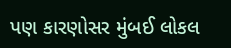પણ કારણોસર મુંબઈ લોકલ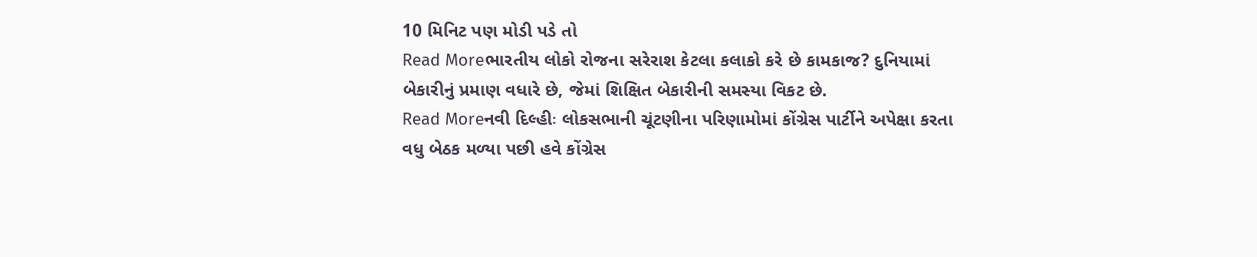10 મિનિટ પણ મોડી પડે તો
Read Moreભારતીય લોકો રોજના સરેરાશ કેટલા કલાકો કરે છે કામકાજ? દુનિયામાં બેકારીનું પ્રમાણ વધારે છે, જેમાં શિક્ષિત બેકારીની સમસ્યા વિકટ છે.
Read Moreનવી દિલ્હીઃ લોકસભાની ચૂંટણીના પરિણામોમાં કોંગ્રેસ પાર્ટીને અપેક્ષા કરતા વધુ બેઠક મળ્યા પછી હવે કોંગ્રેસ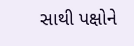સાથી પક્ષોને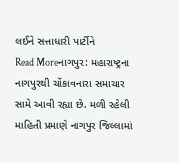લઈને સત્તાધારી પાર્ટીને
Read Moreનાગપુર: મહારાષ્ટ્રના નાગપુરથી ચોંકાવનારા સમાચાર સામે આવી રહ્યા છે. મળી રહેલી માહિતી પ્રમાણે નાગપુર જિલ્લામાં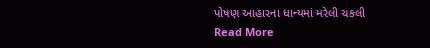પોષણ આહારના ધાન્યમાં મરેલી ચકલી
Read More